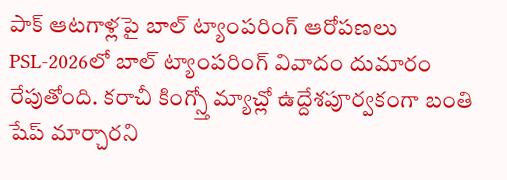పాక్ ఆటగాళ్లపై బాల్ ట్యాంపరింగ్ ఆరోపణలు
PSL-2026లో బాల్ ట్యాంపరింగ్ వివాదం దుమారం రేపుతోంది. కరాచీ కింగ్స్తో మ్యాచ్లో ఉద్దేశపూర్వకంగా బంతి షేప్ మార్చారని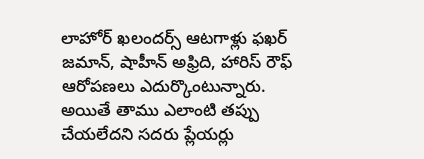లాహోర్ ఖలందర్స్ ఆటగాళ్లు ఫఖర్ జమాన్, షాహీన్ అఫ్రిది, హారిస్ రౌఫ్ ఆరోపణలు ఎదుర్కొంటున్నారు. అయితే తాము ఎలాంటి తప్పు చేయలేదని సదరు ప్లేయర్లు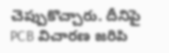చెప్పుకొచ్చారు. దీనిపై PCB విచారణ జరిపి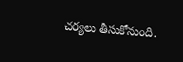చర్యలు తీసుకోనుంది.